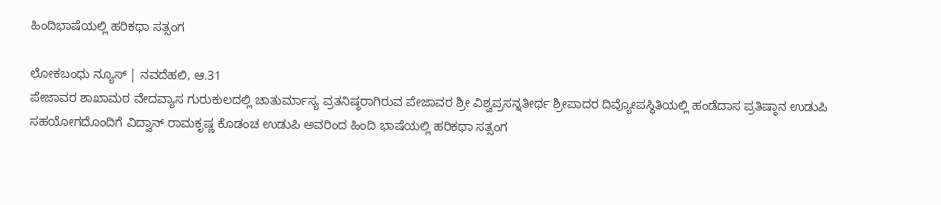ಹಿಂದಿಭಾಷೆಯಲ್ಲಿ ಹರಿಕಥಾ ಸತ್ಸಂಗ

ಲೋಕಬಂಧು ನ್ಯೂಸ್ | ನವದೆಹಲಿ, ಆ.31
ಪೇಜಾವರ ಶಾಖಾಮಠ ವೇದವ್ಯಾಸ ಗುರುಕುಲದಲ್ಲಿ ಚಾತುರ್ಮಾಸ್ಯ ವ್ರತನಿಷ್ಠರಾಗಿರುವ ಪೇಜಾವರ ಶ್ರೀ ವಿಶ್ವಪ್ರಸನ್ನತೀರ್ಥ ಶ್ರೀಪಾದರ ದಿವ್ಯೋಪಸ್ಥಿತಿಯಲ್ಲಿ ಹಂಡೆದಾಸ ಪ್ರತಿಷ್ಠಾನ ಉಡುಪಿ ಸಹಯೋಗದೊಂದಿಗೆ ವಿದ್ವಾನ್ ರಾಮಕೃಷ್ಣ ಕೊಡಂಚ ಉಡುಪಿ ಅವರಿಂದ ಹಿಂದಿ ಭಾಷೆಯಲ್ಲಿ ಹರಿಕಥಾ ಸತ್ಸಂಗ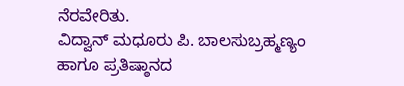ನೆರವೇರಿತು.
ವಿದ್ವಾನ್ ಮಧೂರು ಪಿ. ಬಾಲಸುಬ್ರಹ್ಮಣ್ಯಂ ಹಾಗೂ ಪ್ರತಿಷ್ಠಾನದ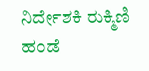ನಿರ್ದೇಶಕಿ ರುಕ್ಮಿಣಿ ಹಂಡೆ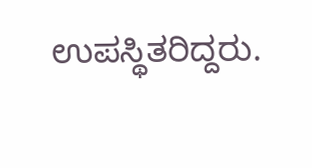ಉಪಸ್ಥಿತರಿದ್ದರು.